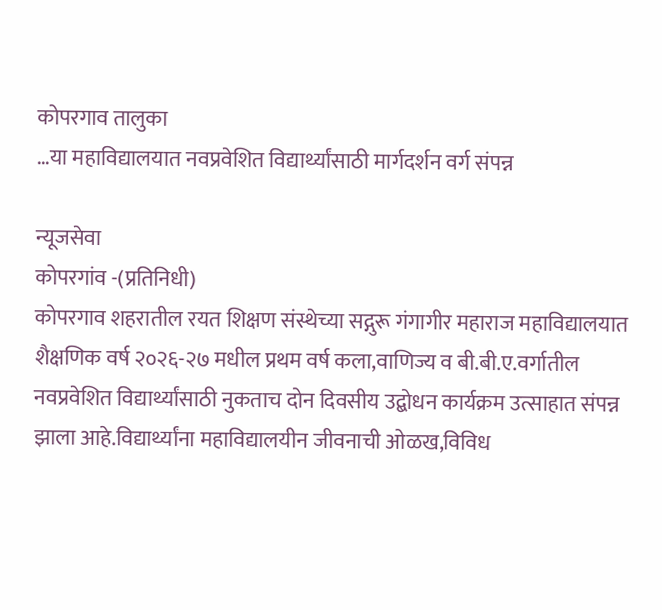कोपरगाव तालुका
…या महाविद्यालयात नवप्रवेशित विद्यार्थ्यांसाठी मार्गदर्शन वर्ग संपन्न

न्यूजसेवा
कोपरगांव -(प्रतिनिधी)
कोपरगाव शहरातील रयत शिक्षण संस्थेच्या सद्गुरू गंगागीर महाराज महाविद्यालयात शैक्षणिक वर्ष २०२६-२७ मधील प्रथम वर्ष कला,वाणिज्य व बी.बी.ए.वर्गातील नवप्रवेशित विद्यार्थ्यांसाठी नुकताच दोन दिवसीय उद्बोधन कार्यक्रम उत्साहात संपन्न झाला आहे.विद्यार्थ्यांना महाविद्यालयीन जीवनाची ओळख,विविध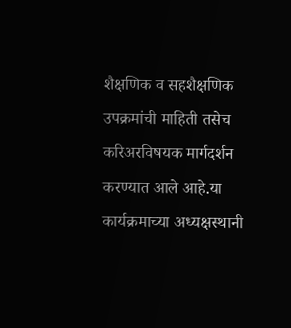शैक्षणिक व सहशैक्षणिक उपक्रमांची माहिती तसेच करिअरविषयक मार्गदर्शन करण्यात आले आहे.या कार्यक्रमाच्या अध्यक्षस्थानी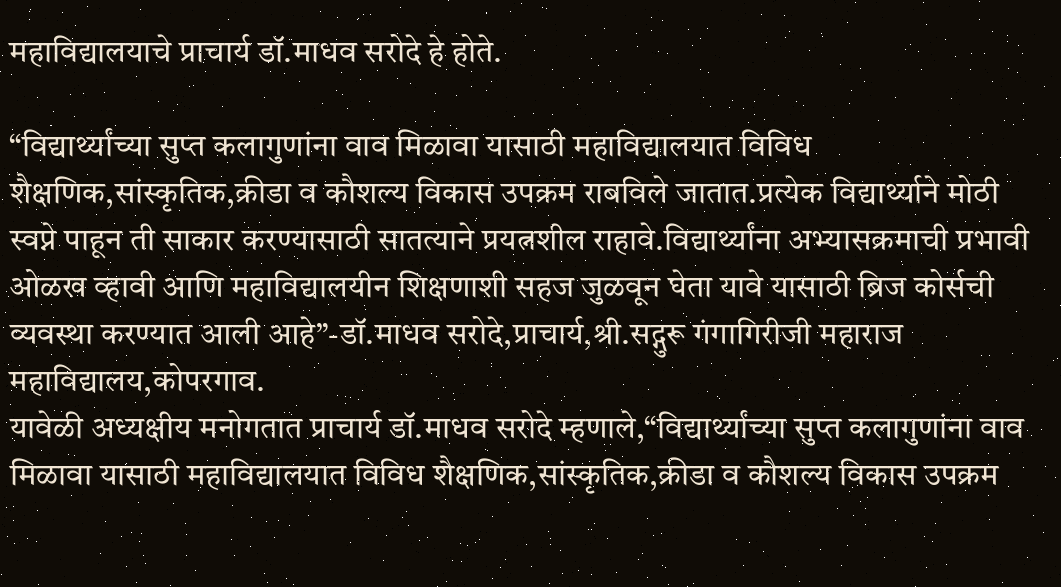महाविद्यालयाचे प्राचार्य डॉ.माधव सरोदे हे होते.

“विद्यार्थ्यांच्या सुप्त कलागुणांना वाव मिळावा यासाठी महाविद्यालयात विविध शैक्षणिक,सांस्कृतिक,क्रीडा व कौशल्य विकास उपक्रम राबविले जातात.प्रत्येक विद्यार्थ्याने मोठी स्वप्ने पाहून ती साकार करण्यासाठी सातत्याने प्रयत्नशील राहावे.विद्यार्थ्यांना अभ्यासक्रमाची प्रभावी ओळख व्हावी आणि महाविद्यालयीन शिक्षणाशी सहज जुळवून घेता यावे यासाठी ब्रिज कोर्सची व्यवस्था करण्यात आली आहे”-डॉ.माधव सरोदे,प्राचार्य,श्री.सद्गुरू गंगागिरीजी महाराज महाविद्यालय,कोपरगाव.
यावेळी अध्यक्षीय मनोगतात प्राचार्य डॉ.माधव सरोदे म्हणाले,“विद्यार्थ्यांच्या सुप्त कलागुणांना वाव मिळावा यासाठी महाविद्यालयात विविध शैक्षणिक,सांस्कृतिक,क्रीडा व कौशल्य विकास उपक्रम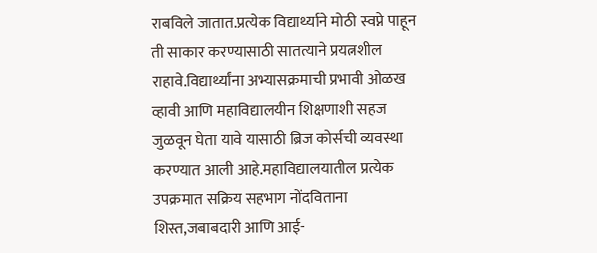राबविले जातात.प्रत्येक विद्यार्थ्याने मोठी स्वप्ने पाहून ती साकार करण्यासाठी सातत्याने प्रयत्नशील राहावे.विद्यार्थ्यांना अभ्यासक्रमाची प्रभावी ओळख व्हावी आणि महाविद्यालयीन शिक्षणाशी सहज जुळवून घेता यावे यासाठी ब्रिज कोर्सची व्यवस्था करण्यात आली आहे.महाविद्यालयातील प्रत्येक उपक्रमात सक्रिय सहभाग नोंदविताना शिस्त,जबाबदारी आणि आई-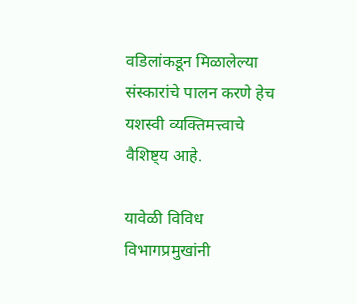वडिलांकडून मिळालेल्या संस्कारांचे पालन करणे हेच यशस्वी व्यक्तिमत्त्वाचे वैशिष्ट्य आहे.

यावेळी विविध विभागप्रमुखांनी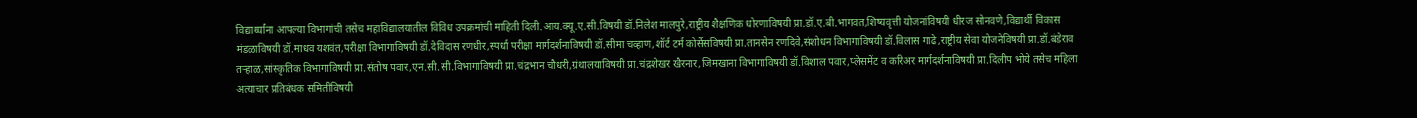विद्यार्थ्यांना आपल्या विभागांची तसेच महाविद्यालयातील विविध उपक्रमांची माहिती दिली.आय.क्यू.ए.सी.विषयी डॉ.निलेश मालपुरे,राष्ट्रीय शैक्षणिक धोरणाविषयी प्रा.डॉ.ए.बी.भागवत,शिष्यवृत्ती योजनांविषयी धीरज सोनवणे,विद्यार्थी विकास मंडळाविषयी डॉ.माधव यशवंत,परीक्षा विभागाविषयी डॉ.देविदास रणधीर,स्पर्धा परीक्षा मार्गदर्शनाविषयी डॉ.सीमा चव्हाण,शॉर्ट टर्म कोर्सेसविषयी प्रा.तानसेन रणदिवे,संशोधन विभागाविषयी डॉ.विलास गाढे,राष्ट्रीय सेवा योजनेविषयी प्रा.डॉ.बंडेराव तऱ्हाळ,सांस्कृतिक विभागाविषयी प्रा.संतोष पवार,एन.सी.सी.विभागाविषयी प्रा.चंद्रभान चौधरी,ग्रंथालयाविषयी प्रा.चंद्रशेखर खैरनार,जिमखाना विभागाविषयी डॉ.विशाल पवार,प्लेसमेंट व करिअर मार्गदर्शनाविषयी प्रा.दिलीप भोये तसेच महिला अत्याचार प्रतिबंधक समितीविषयी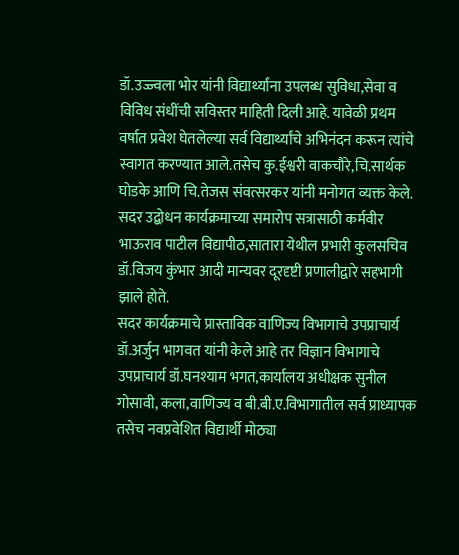डॉ.उज्ज्वला भोर यांनी विद्यार्थ्यांना उपलब्ध सुविधा,सेवा व विविध संधींची सविस्तर माहिती दिली आहे. यावेळी प्रथम वर्षात प्रवेश घेतलेल्या सर्व विद्यार्थ्यांचे अभिनंदन करून त्यांचे स्वागत करण्यात आले.तसेच कु.ईश्वरी वाकचौरे,चि.सार्थक घोडके आणि चि.तेजस संवत्सरकर यांनी मनोगत व्यक्त केले.
सदर उद्बोधन कार्यक्रमाच्या समारोप सत्रासाठी कर्मवीर भाऊराव पाटील विद्यापीठ,सातारा येथील प्रभारी कुलसचिव डॉ.विजय कुंभार आदी मान्यवर दूरदृष्टी प्रणालीद्वारे सहभागी झाले होते.
सदर कार्यक्रमाचे प्रास्ताविक वाणिज्य विभागाचे उपप्राचार्य डॉ.अर्जुन भागवत यांनी केले आहे तर विज्ञान विभागाचे उपप्राचार्य डॉ.घनश्याम भगत,कार्यालय अधीक्षक सुनील गोसावी, कला,वाणिज्य व बी.बी.ए.विभागातील सर्व प्राध्यापक तसेच नवप्रवेशित विद्यार्थी मोठ्या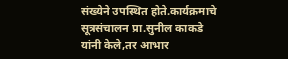संख्येने उपस्थित होते.कार्यक्रमाचे सूत्रसंचालन प्रा.सुनील काकडे यांनी केले,तर आभार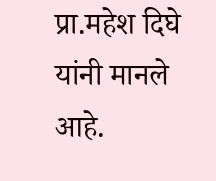प्रा.महेश दिघे यांनी मानले आहे.